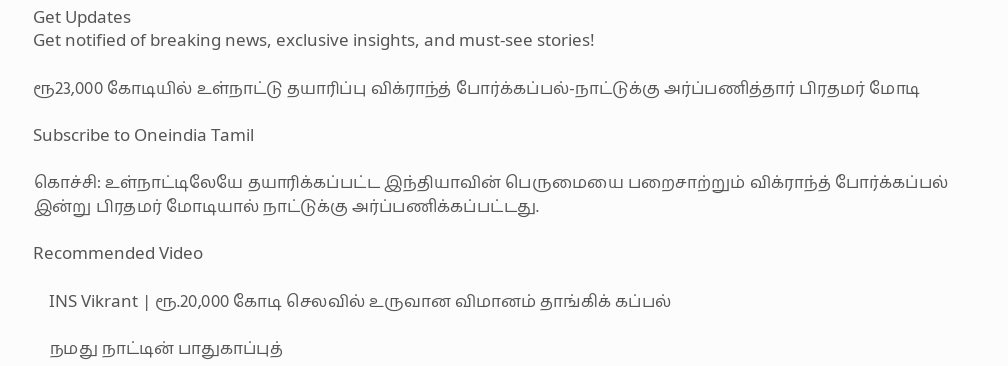Get Updates
Get notified of breaking news, exclusive insights, and must-see stories!

ரூ23,000 கோடியில் உள்நாட்டு தயாரிப்பு விக்ராந்த் போர்க்கப்பல்-நாட்டுக்கு அர்ப்பணித்தார் பிரதமர் மோடி

Subscribe to Oneindia Tamil

கொச்சி: உள்நாட்டிலேயே தயாரிக்கப்பட்ட இந்தியாவின் பெருமையை பறைசாற்றும் விக்ராந்த் போர்க்கப்பல் இன்று பிரதமர் மோடியால் நாட்டுக்கு அர்ப்பணிக்கப்பட்டது.

Recommended Video

    INS Vikrant | ரூ.20,000 கோடி செலவில் உருவான விமானம் தாங்கிக் கப்பல்

    நமது நாட்டின் பாதுகாப்புத்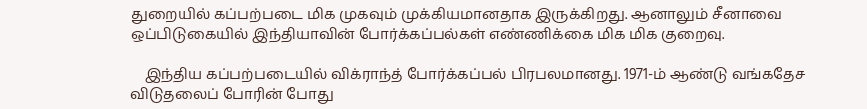துறையில் கப்பற்படை மிக முகவும் முக்கியமானதாக இருக்கிறது. ஆனாலும் சீனாவை ஒப்பிடுகையில் இந்தியாவின் போர்க்கப்பல்கள் எண்ணிக்கை மிக மிக குறைவு.

    இந்திய கப்பற்படையில் விக்ராந்த் போர்க்கப்பல் பிரபலமானது. 1971-ம் ஆண்டு வங்கதேச விடுதலைப் போரின் போது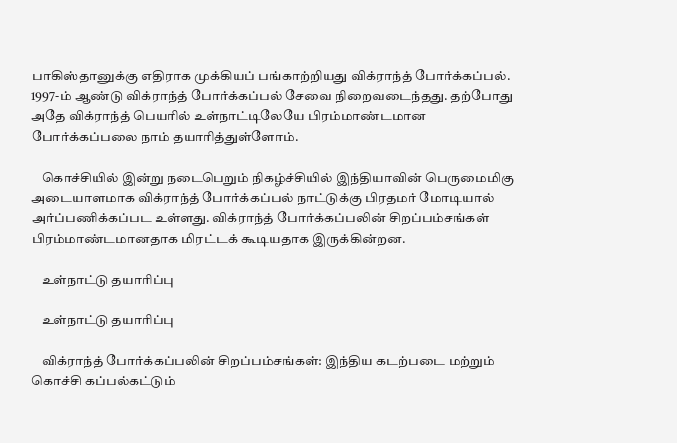பாகிஸ்தானுக்கு எதிராக முக்கியப் பங்காற்றியது விக்ராந்த் போர்க்கப்பல். 1997-ம் ஆண்டு விக்ராந்த் போர்க்கப்பல் சேவை நிறைவடைந்தது. தற்போது அதே விக்ராந்த் பெயரில் உள்நாட்டிலேயே பிரம்மாண்டமான போர்க்கப்பலை நாம் தயாரித்துள்ளோம்.

    கொச்சியில் இன்று நடைபெறும் நிகழ்ச்சியில் இந்தியாவின் பெருமைமிகு அடையாளமாக விக்ராந்த் போர்க்கப்பல் நாட்டுக்கு பிரதமர் மோடியால் அர்ப்பணிக்கப்பட உள்ளது. விக்ராந்த் போர்க்கப்பலின் சிறப்பம்சங்கள் பிரம்மாண்டமானதாக மிரட்டக் கூடியதாக இருக்கின்றன.

    உள்நாட்டு தயாரிப்பு

    உள்நாட்டு தயாரிப்பு

    விக்ராந்த் போர்க்கப்பலின் சிறப்பம்சங்கள்: இந்திய கடற்படை மற்றும் கொச்சி கப்பல்கட்டும்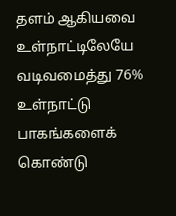தளம் ஆகியவை உள்நாட்டிலேயே வடிவமைத்து 76% உள்நாட்டு பாகங்களைக் கொண்டு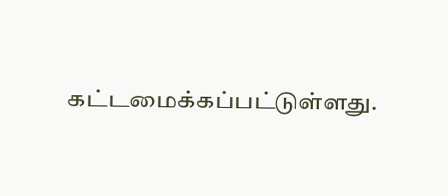கட்டமைக்கப்பட்டுள்ளது.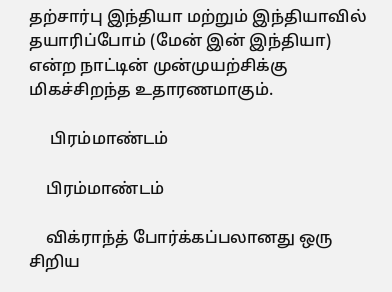தற்சார்பு இந்தியா மற்றும் இந்தியாவில் தயாரிப்போம் (மேன் இன் இந்தியா) என்ற நாட்டின் முன்முயற்சிக்கு மிகச்சிறந்த உதாரணமாகும்.

     பிரம்மாண்டம்

    பிரம்மாண்டம்

    விக்ராந்த் போர்க்கப்பலானது ஒரு சிறிய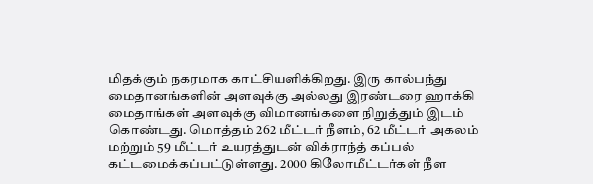மிதக்கும் நகரமாக காட்சியளிக்கிறது. இரு கால்பந்து மைதானங்களின் அளவுக்கு அல்லது இரண்டரை ஹாக்கி மைதாங்கள் அளவுக்கு விமானங்களை நிறுத்தும் இடம் கொண்டது. மொத்தம் 262 மீட்டர் நீளம், 62 மீட்டர் அகலம் மற்றும் 59 மீட்டர் உயரத்துடன் விக்ராந்த் கப்பல் கட்டமைக்கப்பட்டுள்ளது. 2000 கிலோமீட்டர்கள் நீள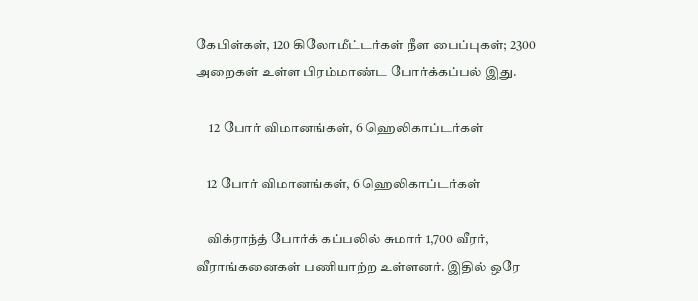கேபிள்கள், 120 கிலோமீட்டர்கள் நீள பைப்புகள்; 2300 அறைகள் உள்ள பிரம்மாண்ட போர்க்கப்பல் இது.

     12 போர் விமானங்கள், 6 ஹெலிகாப்டர்கள்

    12 போர் விமானங்கள், 6 ஹெலிகாப்டர்கள்

    விக்ராந்த் போர்க் கப்பலில் சுமார் 1,700 வீரர், வீராங்கனைகள் பணியாற்ற உள்ளனர். இதில் ஒரே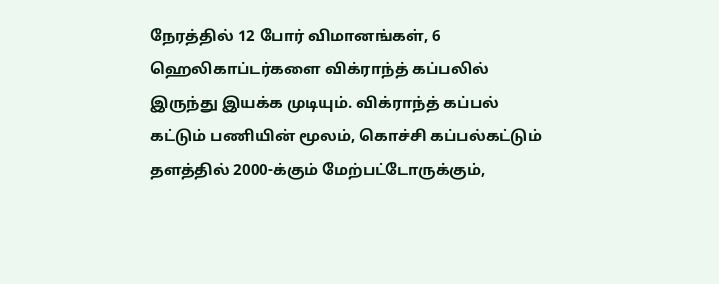நேரத்தில் 12 போர் விமானங்கள், 6 ஹெலிகாப்டர்களை விக்ராந்த் கப்பலில் இருந்து இயக்க முடியும். விக்ராந்த் கப்பல் கட்டும் பணியின் மூலம், கொச்சி கப்பல்கட்டும் தளத்தில் 2000-க்கும் மேற்பட்டோருக்கும்,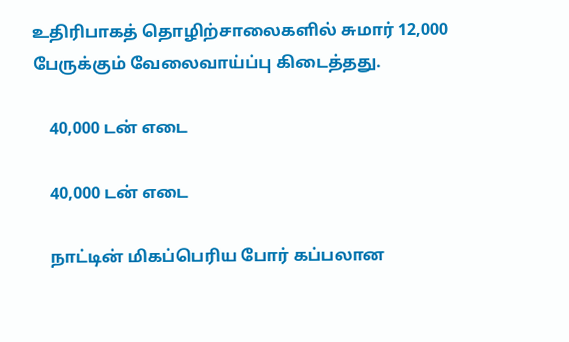உதிரிபாகத் தொழிற்சாலைகளில் சுமார் 12,000 பேருக்கும் வேலைவாய்ப்பு கிடைத்தது.

    40,000 டன் எடை

    40,000 டன் எடை

    நாட்டின் மிகப்பெரிய போர் கப்பலான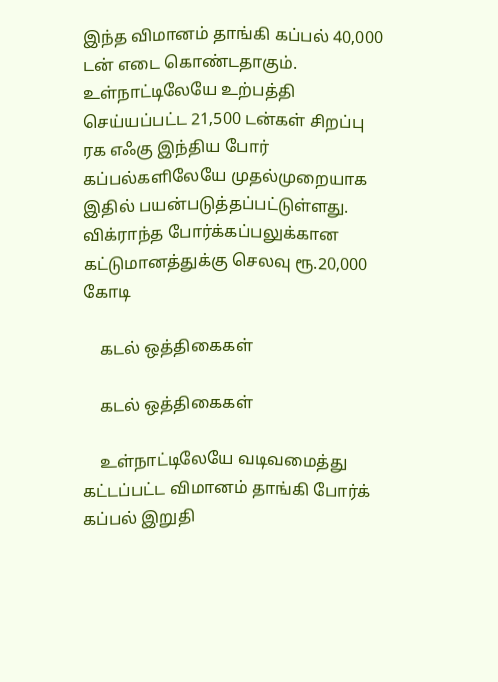இந்த விமானம் தாங்கி கப்பல் 40,000 டன் எடை கொண்டதாகும். உள்நாட்டிலேயே உற்பத்தி செய்யப்பட்ட 21,500 டன்கள் சிறப்பு ரக எஃகு இந்திய போர் கப்பல்களிலேயே முதல்முறையாக இதில் பயன்படுத்தப்பட்டுள்ளது. விக்ராந்த போர்க்கப்பலுக்கான கட்டுமானத்துக்கு செலவு ரூ.20,000 கோடி

    கடல் ஒத்திகைகள்

    கடல் ஒத்திகைகள்

    உள்நாட்டிலேயே வடிவமைத்து கட்டப்பட்ட விமானம் தாங்கி போர்க் கப்பல் இறுதி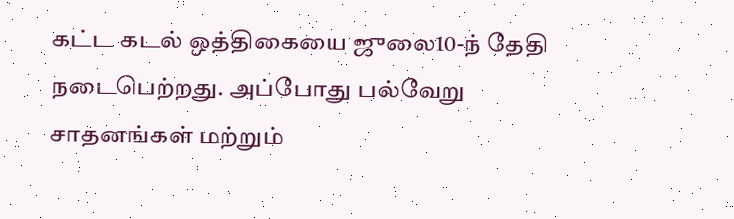கட்ட கடல் ஒத்திகையை ஜுலை10-ந் தேதி நடைபெற்றது. அப்போது பல்வேறு சாதனங்கள் மற்றும்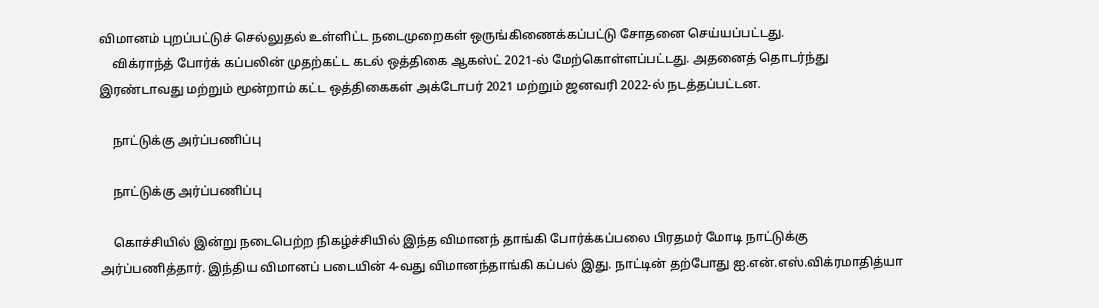விமானம் புறப்பட்டுச் செல்லுதல் உள்ளிட்ட நடைமுறைகள் ஒருங்கிணைக்கப்பட்டு சோதனை செய்யப்பட்டது.
    விக்ராந்த் போர்க் கப்பலின் முதற்கட்ட கடல் ஒத்திகை ஆகஸ்ட் 2021-ல் மேற்கொள்ளப்பட்டது. அதனைத் தொடர்ந்து இரண்டாவது மற்றும் மூன்றாம் கட்ட ஒத்திகைகள் அக்டோபர் 2021 மற்றும் ஜனவரி 2022-ல் நடத்தப்பட்டன.

    நாட்டுக்கு அர்ப்பணிப்பு

    நாட்டுக்கு அர்ப்பணிப்பு

    கொச்சியில் இன்று நடைபெற்ற நிகழ்ச்சியில் இந்த விமானந் தாங்கி போர்க்கப்பலை பிரதமர் மோடி நாட்டுக்கு அர்ப்பணித்தார். இந்திய விமானப் படையின் 4-வது விமானந்தாங்கி கப்பல் இது. நாட்டின் தற்போது ஐ.என்.எஸ்.விக்ரமாதித்யா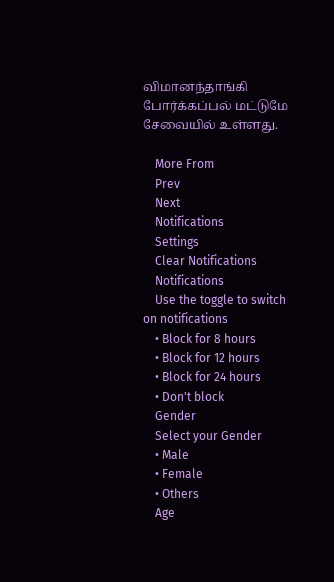விமானந்தாங்கி போர்க்கப்பல் மட்டுமே சேவையில் உள்ளது.

    More From
    Prev
    Next
    Notifications
    Settings
    Clear Notifications
    Notifications
    Use the toggle to switch on notifications
    • Block for 8 hours
    • Block for 12 hours
    • Block for 24 hours
    • Don't block
    Gender
    Select your Gender
    • Male
    • Female
    • Others
    Age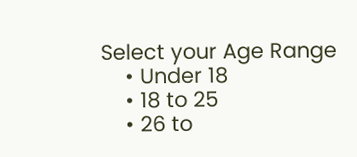Select your Age Range
    • Under 18
    • 18 to 25
    • 26 to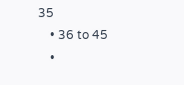35
    • 36 to 45
    •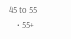45 to 55
    • 55+